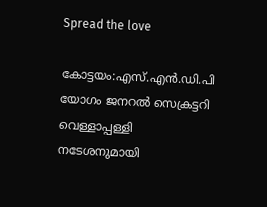Spread the love

കോട്ടയം:എസ്.എൻ.ഡി.പി യോഗം ജനറൽ സെക്രട്ടറി വെള്ളാപ്പള്ളി നടേശനുമായി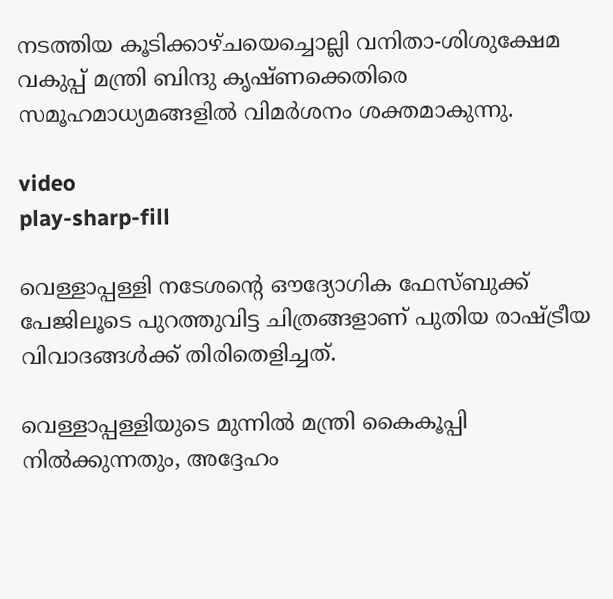നടത്തിയ കൂടിക്കാഴ്ചയെച്ചൊല്ലി വനിതാ-ശിശുക്ഷേമ വകുപ്പ് മന്ത്രി ബിന്ദു കൃഷ്ണക്കെതിരെ സമൂഹമാധ്യമങ്ങളിൽ വിമർശനം ശക്തമാകുന്നു.

video
play-sharp-fill

വെള്ളാപ്പള്ളി നടേശന്റെ ഔദ്യോഗിക ഫേസ്ബുക്ക് പേജിലൂടെ പുറത്തുവിട്ട ചിത്രങ്ങളാണ് പുതിയ രാഷ്ട്രീയ വിവാദങ്ങൾക്ക് തിരിതെളിച്ചത്.

വെള്ളാപ്പള്ളിയുടെ മുന്നിൽ മന്ത്രി കൈകൂപ്പി നിൽക്കുന്നതും, അദ്ദേഹം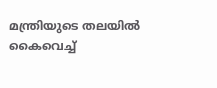മന്ത്രിയുടെ തലയിൽ കൈവെച്ച്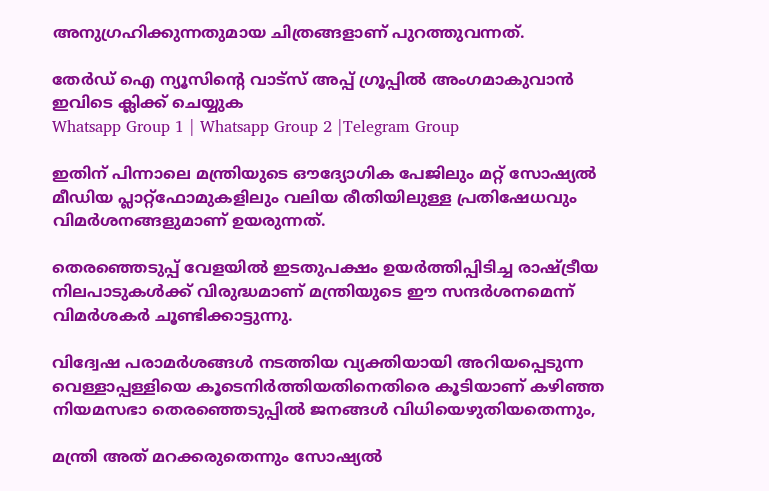അനുഗ്രഹിക്കുന്നതുമായ ചിത്രങ്ങളാണ് പുറത്തുവന്നത്.

തേർഡ് ഐ ന്യൂസിന്റെ വാട്സ് അപ്പ് ഗ്രൂപ്പിൽ അംഗമാകുവാൻ ഇവിടെ ക്ലിക്ക് ചെയ്യുക
Whatsapp Group 1 | Whatsapp Group 2 |Telegram Group

ഇതിന് പിന്നാലെ മന്ത്രിയുടെ ഔദ്യോഗിക പേജിലും മറ്റ് സോഷ്യൽ മീഡിയ പ്ലാറ്റ്‌ഫോമുകളിലും വലിയ രീതിയിലുള്ള പ്രതിഷേധവും വിമർശനങ്ങളുമാണ് ഉയരുന്നത്.

തെരഞ്ഞെടുപ്പ് വേളയിൽ ഇടതുപക്ഷം ഉയർത്തിപ്പിടിച്ച രാഷ്ട്രീയ നിലപാടുകൾക്ക് വിരുദ്ധമാണ് മന്ത്രിയുടെ ഈ സന്ദർശനമെന്ന് വിമർശകർ ചൂണ്ടിക്കാട്ടുന്നു.

വിദ്വേഷ പരാമർശങ്ങൾ നടത്തിയ വ്യക്തിയായി അറിയപ്പെടുന്ന വെള്ളാപ്പള്ളിയെ കൂടെനിർത്തിയതിനെതിരെ കൂടിയാണ് കഴിഞ്ഞ നിയമസഭാ തെരഞ്ഞെടുപ്പിൽ ജനങ്ങൾ വിധിയെഴുതിയതെന്നും,

മന്ത്രി അത് മറക്കരുതെന്നും സോഷ്യൽ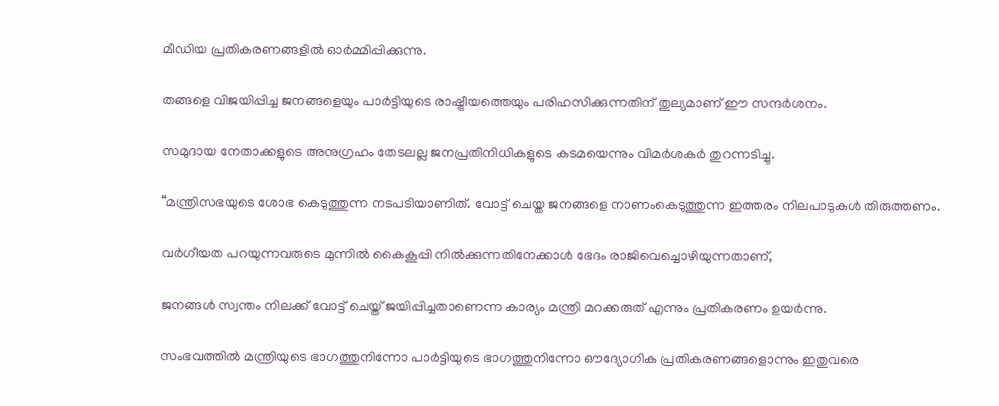മീഡിയ പ്രതികരണങ്ങളിൽ ഓർമ്മിപ്പിക്കുന്നു.

തങ്ങളെ വിജയിപ്പിച്ച ജനങ്ങളെയും പാർട്ടിയുടെ രാഷ്ട്രീയത്തെയും പരിഹസിക്കുന്നതിന് തുല്യമാണ് ഈ സന്ദർശനം.

സമുദായ നേതാക്കളുടെ അനുഗ്രഹം തേടലല്ല ജനപ്രതിനിധികളുടെ കടമയെന്നും വിമർശകർ തുറന്നടിച്ചു.

“മന്ത്രിസഭയുടെ ശോഭ കെടുത്തുന്ന നടപടിയാണിത്. വോട്ട് ചെയ്ത ജനങ്ങളെ നാണംകെടുത്തുന്ന ഇത്തരം നിലപാടുകൾ തിരുത്തണം.

വർഗീയത പറയുന്നവരുടെ മുന്നിൽ കൈകൂപ്പി നിൽക്കുന്നതിനേക്കാൾ ഭേദം രാജിവെച്ചൊഴിയുന്നതാണ്,

ജനങ്ങൾ സ്വന്തം നിലക്ക് വോട്ട് ചെയ്ത് ജയിപ്പിച്ചതാണെന്ന കാര്യം മന്ത്രി മറക്കരുത് എന്നും പ്രതികരണം ഉയർന്നു.

സംഭവത്തിൽ മന്ത്രിയുടെ ഭാഗത്തുനിന്നോ പാർട്ടിയുടെ ഭാഗത്തുനിന്നോ ഔദ്യോഗിക പ്രതികരണങ്ങളൊന്നും ഇതുവരെ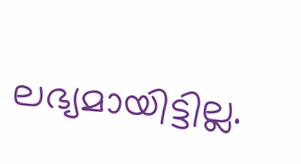ലഭ്യമായിട്ടില്ല.